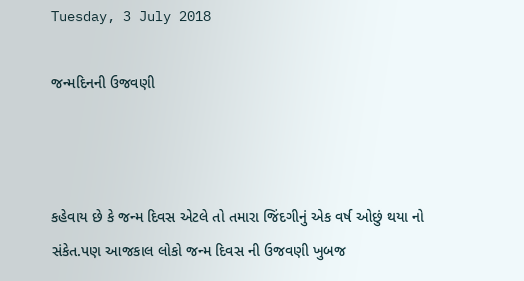Tuesday, 3 July 2018

જન્મદિનની ઉજવણી



કહેવાય છે કે જન્મ દિવસ એટલે તો તમારા જિંદગીનું એક વર્ષ ઓછું થયા નો સંકેત.પણ આજકાલ લોકો જન્મ દિવસ ની ઉજવણી ખુબજ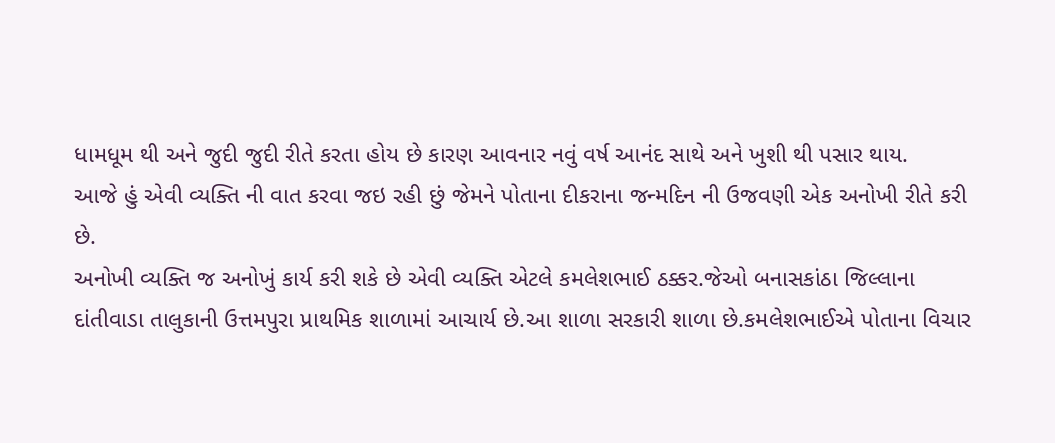ધામધૂમ થી અને જુદી જુદી રીતે કરતા હોય છે કારણ આવનાર નવું વર્ષ આનંદ સાથે અને ખુશી થી પસાર થાય.
આજે હું એવી વ્યક્તિ ની વાત કરવા જઇ રહી છું જેમને પોતાના દીકરાના જન્મદિન ની ઉજવણી એક અનોખી રીતે કરી છે.
અનોખી વ્યક્તિ જ અનોખું કાર્ય કરી શકે છે એવી વ્યક્તિ એટલે કમલેશભાઈ ઠક્કર.જેઓ બનાસકાંઠા જિલ્લાના દાંતીવાડા તાલુકાની ઉત્તમપુરા પ્રાથમિક શાળામાં આચાર્ય છે.આ શાળા સરકારી શાળા છે.કમલેશભાઈએ પોતાના વિચાર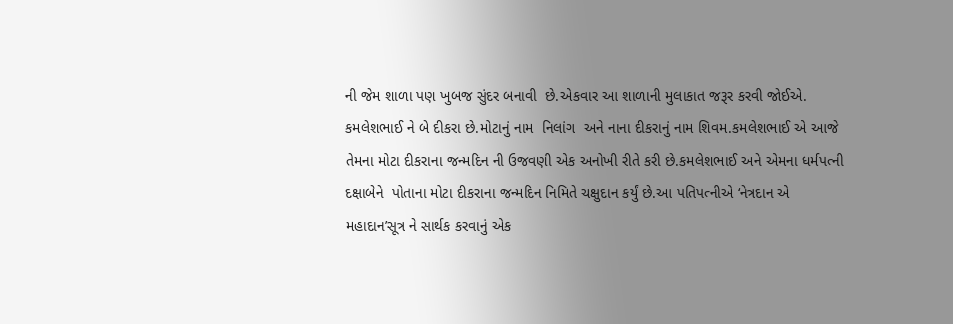ની જેમ શાળા પણ ખુબજ સુંદર બનાવી  છે.એકવાર આ શાળાની મુલાકાત જરૂર કરવી જોઈએ.
કમલેશભાઈ ને બે દીકરા છે.મોટાનું નામ  નિલાંગ  અને નાના દીકરાનું નામ શિવમ.કમલેશભાઈ એ આજે તેમના મોટા દીકરાના જન્મદિન ની ઉજવણી એક અનોખી રીતે કરી છે.કમલેશભાઈ અને એમના ધર્મપત્ની દક્ષાબેને  પોતાના મોટા દીકરાના જન્મદિન નિમિતે ચક્ષુદાન કર્યું છે.આ પતિપત્નીએ ‘નેત્રદાન એ મહાદાન’સૂત્ર ને સાર્થક કરવાનું એક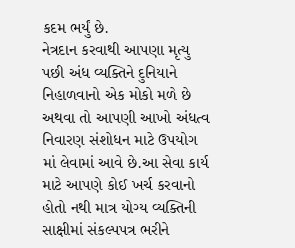કદમ ભર્યું છે.
નેત્રદાન કરવાથી આપણા મૃત્યુ પછી અંધ વ્યક્તિને દુનિયાને નિહાળવાનો એક મોકો મળે છે અથવા તો આપણી આખો અંધત્વ નિવારણ સંશોધન માટે ઉપયોગ માં લેવામાં આવે છે.આ સેવા કાર્ય માટે આપણે કોઈ ખર્ચ કરવાનો હોતો નથી માત્ર યોગ્ય વ્યક્તિની સાક્ષીમાં સંકલ્પપત્ર ભરીને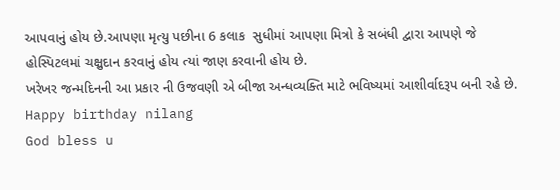આપવાનું હોય છે.આપણા મૃત્યુ પછીના 6 કલાક  સુધીમાં આપણા મિત્રો કે સબંધી દ્વારા આપણે જે હોસ્પિટલમાં ચક્ષુદાન કરવાનું હોય ત્યાં જાણ કરવાની હોય છે.
ખરેખર જન્મદિનની આ પ્રકાર ની ઉજવણી એ બીજા અન્ધવ્યક્તિ માટે ભવિષ્યમાં આશીર્વાદરૂપ બની રહે છે.
Happy birthday nilang
God bless u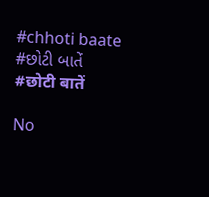#chhoti baate
#છોટી બાતેં
#छोटी बातें

No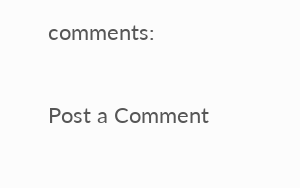comments:

Post a Comment